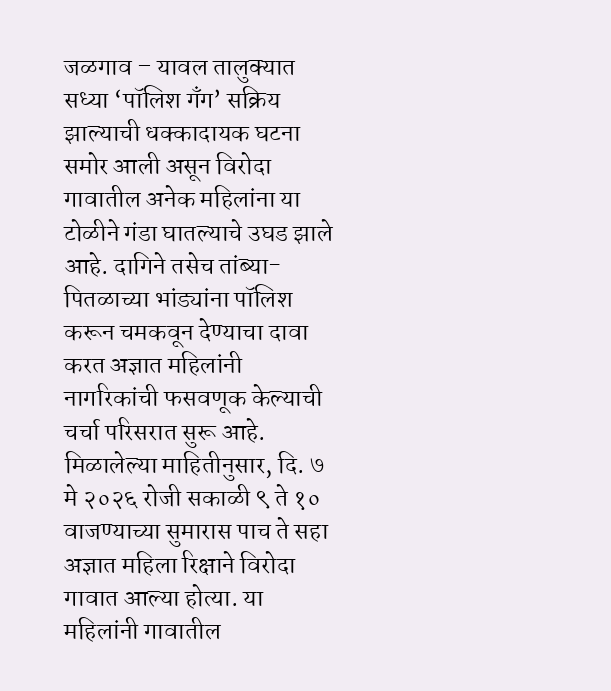जळगाव – यावल तालुक्यात सध्या ‘पॉलिश गॅंग’ सक्रिय झाल्याची धक्कादायक घटना समोर आली असून विरोदा गावातील अनेक महिलांना या टोळीने गंडा घातल्याचे उघड झाले आहे. दागिने तसेच तांब्या-पितळाच्या भांड्यांना पॉलिश करून चमकवून देण्याचा दावा करत अज्ञात महिलांनी नागरिकांची फसवणूक केल्याची चर्चा परिसरात सुरू आहे.
मिळालेल्या माहितीनुसार, दि. ७ मे २०२६ रोजी सकाळी ९ ते १० वाजण्याच्या सुमारास पाच ते सहा अज्ञात महिला रिक्षाने विरोदा गावात आल्या होत्या. या महिलांनी गावातील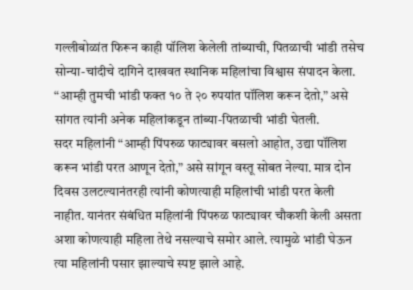गल्लीबोळांत फिरून काही पॉलिश केलेली तांब्याची, पितळाची भांडी तसेच सोन्या-चांदीचे दागिने दाखवत स्थानिक महिलांचा विश्वास संपादन केला. “आम्ही तुमची भांडी फक्त १० ते २० रुपयांत पॉलिश करून देतो,” असे सांगत त्यांनी अनेक महिलांकडून तांब्या-पितळाची भांडी घेतली.
सदर महिलांनी “आम्ही पिंपरुळ फाट्यावर बसलो आहोत, उद्या पॉलिश करून भांडी परत आणून देतो,” असे सांगून वस्तू सोबत नेल्या. मात्र दोन दिवस उलटल्यानंतरही त्यांनी कोणत्याही महिलांची भांडी परत केली नाहीत. यानंतर संबंधित महिलांनी पिंपरुळ फाट्यावर चौकशी केली असता अशा कोणत्याही महिला तेथे नसल्याचे समोर आले. त्यामुळे भांडी घेऊन त्या महिलांनी पसार झाल्याचे स्पष्ट झाले आहे.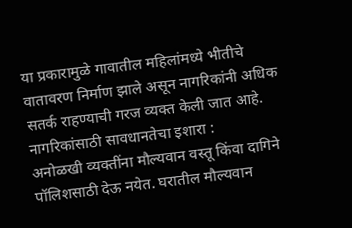या प्रकारामुळे गावातील महिलांमध्ये भीतीचे वातावरण निर्माण झाले असून नागरिकांनी अधिक सतर्क राहण्याची गरज व्यक्त केली जात आहे.
नागरिकांसाठी सावधानतेचा इशारा :
अनोळखी व्यक्तींना मौल्यवान वस्तू किंवा दागिने पॉलिशसाठी देऊ नयेत. घरातील मौल्यवान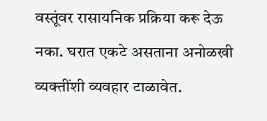वस्तूंवर रासायनिक प्रक्रिया करू देऊ नका. घरात एकटे असताना अनोळखी व्यक्तींशी व्यवहार टाळावेत.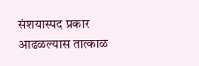संशयास्पद प्रकार आढळल्यास तात्काळ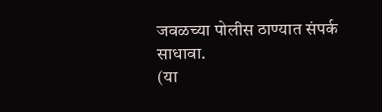जवळच्या पोलीस ठाण्यात संपर्क साधावा.
(या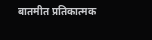बातमीत प्रतिकात्मक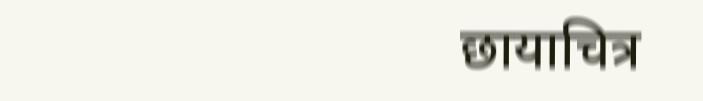छायाचित्र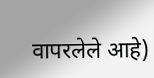वापरलेले आहे)